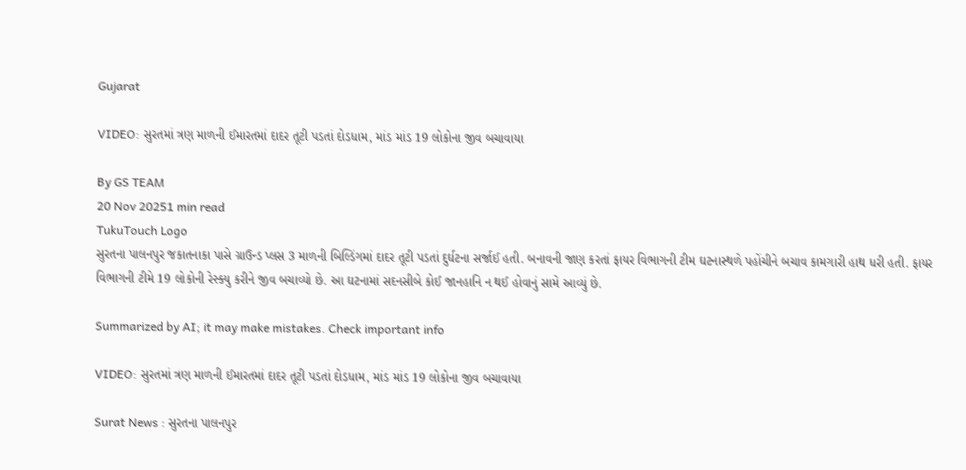Gujarat

VIDEO: સુરતમાં ત્રણ માળની ઈમારતમાં દાદર તૂટી પડતાં દોડધામ, માંડ માંડ 19 લોકોના જીવ બચાવાયા

By GS TEAM
20 Nov 20251 min read
TukuTouch Logo
સુરતના પાલનપુર જકાતનાકા પાસે ગ્રાઉન્ડ પ્લસ 3 માળની બિલ્ડિંગમાં દાદર તૂટી પડતાં દુર્ઘટના સર્જાઈ હતી. બનાવની જાણ કરતાં ફાયર વિભાગની ટીમ ઘટનાસ્થળે પહોંચીને બચાવ કામગારી હાથ ધરી હતી. ફાયર વિભાગની ટીમે 19 લોકોની રેસ્ક્યુ કરીને જીવ બચાવ્યો છે. આ ઘટનામાં સદનસીબે કોઈ જાનહાનિ ન થઈ હોવાનું સામે આવ્યું છે.

Summarized by AI; it may make mistakes. Check important info

VIDEO: સુરતમાં ત્રણ માળની ઈમારતમાં દાદર તૂટી પડતાં દોડધામ, માંડ માંડ 19 લોકોના જીવ બચાવાયા

Surat News : સુરતના પાલનપુર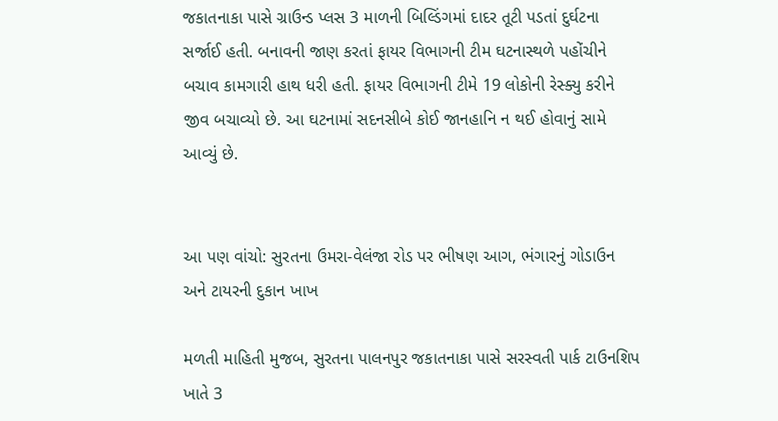જકાતનાકા પાસે ગ્રાઉન્ડ પ્લસ 3 માળની બિલ્ડિંગમાં દાદર તૂટી પડતાં દુર્ઘટના સર્જાઈ હતી. બનાવની જાણ કરતાં ફાયર વિભાગની ટીમ ઘટનાસ્થળે પહોંચીને બચાવ કામગારી હાથ ધરી હતી. ફાયર વિભાગની ટીમે 19 લોકોની રેસ્ક્યુ કરીને જીવ બચાવ્યો છે. આ ઘટનામાં સદનસીબે કોઈ જાનહાનિ ન થઈ હોવાનું સામે આવ્યું છે.


આ પણ વાંચો: સુરતના ઉમરા-વેલંજા રોડ પર ભીષણ આગ, ભંગારનું ગોડાઉન અને ટાયરની દુકાન ખાખ

મળતી માહિતી મુજબ, સુરતના પાલનપુર જકાતનાકા પાસે સરસ્વતી પાર્ક ટાઉનશિપ ખાતે 3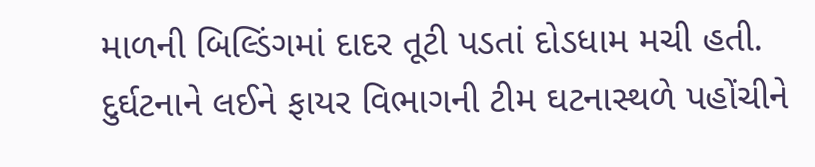માળની બિલ્ડિંગમાં દાદર તૂટી પડતાં દોડધામ મચી હતી. દુર્ઘટનાને લઈને ફાયર વિભાગની ટીમ ઘટનાસ્થળે પહોંચીને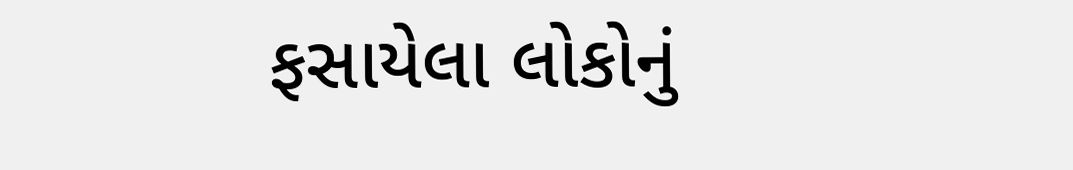ફસાયેલા લોકોનું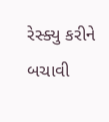રેસ્ક્યુ કરીને બચાવી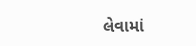લેવામાં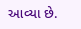આવ્યા છે.